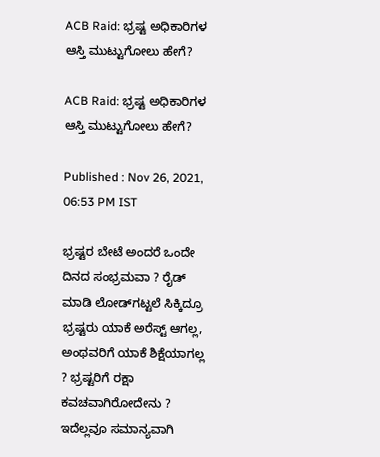ACB Raid: ಭ್ರಷ್ಟ ಅಧಿಕಾರಿಗಳ ಆಸ್ತಿ ಮುಟ್ಟುಗೋಲು ಹೇಗೆ?

ACB Raid: ಭ್ರಷ್ಟ ಅಧಿಕಾರಿಗಳ ಆಸ್ತಿ ಮುಟ್ಟುಗೋಲು ಹೇಗೆ?

Published : Nov 26, 2021, 06:53 PM IST

ಭ್ರಷ್ಟರ ಬೇಟೆ ಅಂದರೆ ಒಂದೇ ದಿನದ ಸಂಭ್ರಮವಾ ? ರೈಡ್ ಮಾಡಿ ಲೋಡ್‌ಗಟ್ಟಲೆ ಸಿಕ್ಕಿದ್ರೂ ಭ್ರಷ್ಟರು ಯಾಕೆ ಅರೆಸ್ಟ್ ಆಗಲ್ಲ, ಅಂಥವರಿಗೆ ಯಾಕೆ ಶಿಕ್ಷೆಯಾಗಲ್ಲ ? ಭ್ರಷ್ಟರಿಗೆ ರಕ್ಷಾ ಕವಚವಾಗಿರೋದೇನು ? ಇದೆಲ್ಲವೂ ಸಮಾನ್ಯವಾಗಿ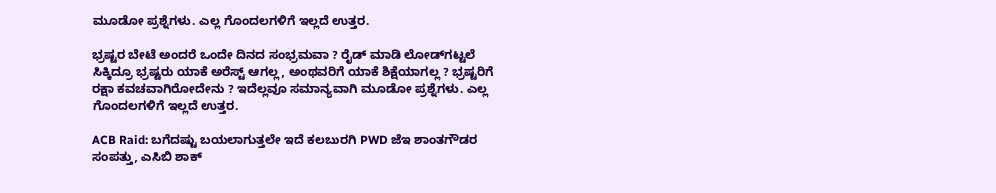ಮೂಡೋ ಪ್ರಶ್ನೆಗಳು. ಎಲ್ಲ ಗೊಂದಲಗಳಿಗೆ ಇಲ್ಲದೆ ಉತ್ತರ.

ಭ್ರಷ್ಟರ ಬೇಟೆ ಅಂದರೆ ಒಂದೇ ದಿನದ ಸಂಭ್ರಮವಾ ? ರೈಡ್ ಮಾಡಿ ಲೋಡ್‌ಗಟ್ಟಲೆ ಸಿಕ್ಕಿದ್ರೂ ಭ್ರಷ್ಟರು ಯಾಕೆ ಅರೆಸ್ಟ್ ಆಗಲ್ಲ, ಅಂಥವರಿಗೆ ಯಾಕೆ ಶಿಕ್ಷೆಯಾಗಲ್ಲ ? ಭ್ರಷ್ಟರಿಗೆ ರಕ್ಷಾ ಕವಚವಾಗಿರೋದೇನು ? ಇದೆಲ್ಲವೂ ಸಮಾನ್ಯವಾಗಿ ಮೂಡೋ ಪ್ರಶ್ನೆಗಳು. ಎಲ್ಲ ಗೊಂದಲಗಳಿಗೆ ಇಲ್ಲದೆ ಉತ್ತರ.

ACB Raid: ಬಗೆದಷ್ಟು ಬಯಲಾಗುತ್ತಲೇ ಇದೆ ಕಲಬುರಗಿ PWD ಜೆಇ ಶಾಂತಗೌಡರ ಸಂಪತ್ತು, ಎಸಿಬಿ ಶಾಕ್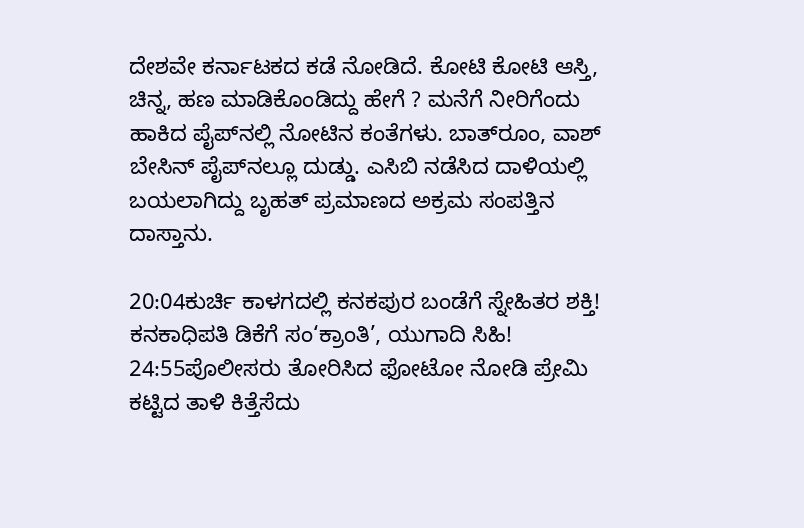ದೇಶವೇ ಕರ್ನಾಟಕದ ಕಡೆ ನೋಡಿದೆ. ಕೋಟಿ ಕೋಟಿ ಆಸ್ತಿ, ಚಿನ್ನ, ಹಣ ಮಾಡಿಕೊಂಡಿದ್ದು ಹೇಗೆ ? ಮನೆಗೆ ನೀರಿಗೆಂದು ಹಾಕಿದ ಪೈಪ್‌ನಲ್ಲಿ ನೋಟಿನ ಕಂತೆಗಳು. ಬಾತ್‌ರೂಂ, ವಾಶ್ ಬೇಸಿನ್ ಪೈಪ್‌ನಲ್ಲೂ ದುಡ್ಡು. ಎಸಿಬಿ ನಡೆಸಿದ ದಾಳಿಯಲ್ಲಿ ಬಯಲಾಗಿದ್ದು ಬೃಹತ್ ಪ್ರಮಾಣದ ಅಕ್ರಮ ಸಂಪತ್ತಿನ ದಾಸ್ತಾನು.

20:04ಕುರ್ಚಿ ಕಾಳಗದಲ್ಲಿ ಕನಕಪುರ ಬಂಡೆಗೆ ಸ್ನೇಹಿತರ ಶಕ್ತಿ! ಕನಕಾಧಿಪತಿ ಡಿಕೆಗೆ ಸಂ‘ಕ್ರಾಂತಿ’, ಯುಗಾದಿ ಸಿಹಿ!
24:55ಪೊಲೀಸರು ತೋರಿಸಿದ ಫೋಟೋ ನೋಡಿ ಪ್ರೇಮಿ ಕಟ್ಟಿದ ತಾಳಿ ಕಿತ್ತೆಸೆದು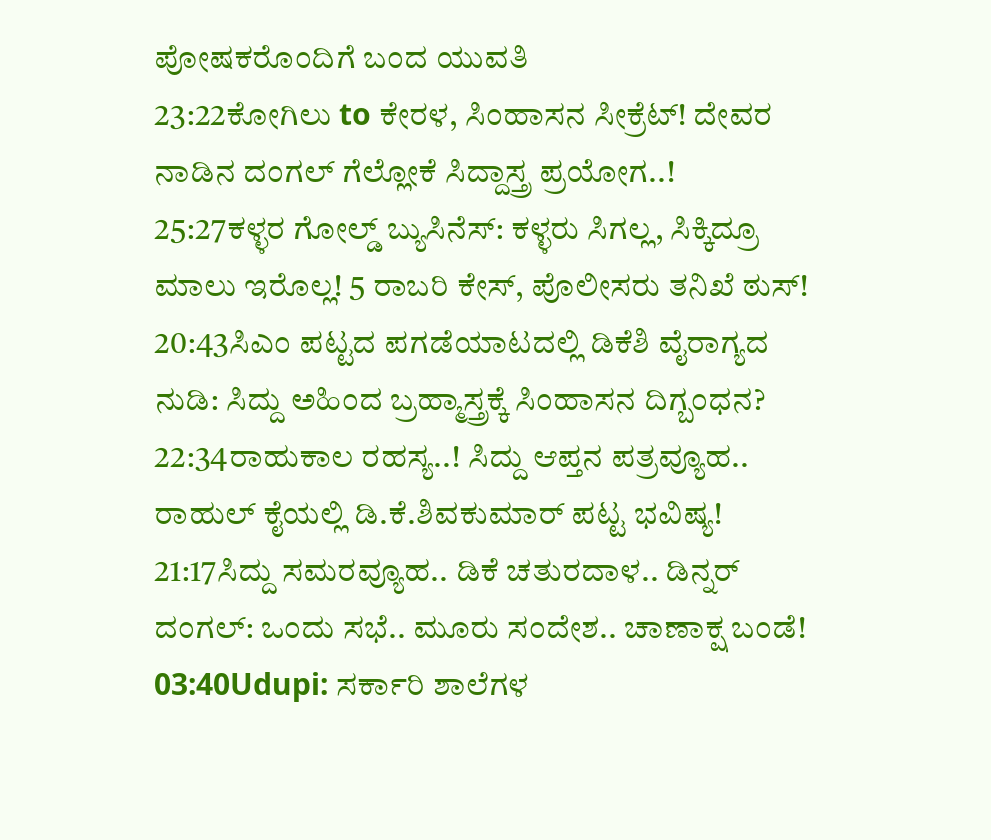ಪೋಷಕರೊಂದಿಗೆ ಬಂದ ಯುವತಿ
23:22ಕೋಗಿಲು to ಕೇರಳ, ಸಿಂಹಾಸನ ಸೀಕ್ರೆಟ್! ದೇವರ ನಾಡಿನ ದಂಗಲ್ ಗೆಲ್ಲೋಕೆ ಸಿದ್ದಾಸ್ತ್ರ ಪ್ರಯೋಗ..!
25:27ಕಳ್ಳರ ಗೋಲ್ಡ್ ಬ್ಯುಸಿನೆಸ್: ಕಳ್ಳರು ಸಿಗಲ್ಲ, ಸಿಕ್ಕಿದ್ರೂ ಮಾಲು ಇರೊಲ್ಲ! 5 ರಾಬರಿ ಕೇಸ್, ಪೊಲೀಸರು ತನಿಖೆ ಠುಸ್!
20:43ಸಿಎಂ ಪಟ್ಟದ ಪಗಡೆಯಾಟದಲ್ಲಿ ಡಿಕೆಶಿ ವೈರಾಗ್ಯದ ನುಡಿ: ಸಿದ್ದು ಅಹಿಂದ ಬ್ರಹ್ಮಾಸ್ತ್ರಕ್ಕೆ ಸಿಂಹಾಸನ ದಿಗ್ಬಂಧನ?
22:34ರಾಹುಕಾಲ ರಹಸ್ಯ..! ಸಿದ್ದು ಆಪ್ತನ ಪತ್ರವ್ಯೂಹ.. ರಾಹುಲ್ ಕೈಯಲ್ಲಿ ಡಿ.ಕೆ.ಶಿವಕುಮಾರ್ ಪಟ್ಟ ಭವಿಷ್ಯ!
21:17ಸಿದ್ದು ಸಮರವ್ಯೂಹ.. ಡಿಕೆ ಚತುರದಾಳ.. ಡಿನ್ನರ್ ದಂಗಲ್: ಒಂದು ಸಭೆ.. ಮೂರು ಸಂದೇಶ.. ಚಾಣಾಕ್ಷ ಬಂಡೆ!
03:40Udupi: ಸರ್ಕಾರಿ ಶಾಲೆಗಳ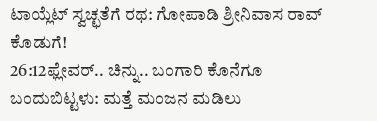ಟಾಯ್ಲೆಟ್ ಸ್ವಚ್ಛತೆಗೆ ರಥ: ಗೋಪಾಡಿ ಶ್ರೀನಿವಾಸ ರಾವ್ ಕೊಡುಗೆ!
26:12ಫ್ಲೇವರ್.. ಚಿನ್ನು.. ಬಂಗಾರಿ ಕೊನೆಗೂ ಬಂದುಬಿಟ್ಟಳು: ಮತ್ತೆ ಮಂಜನ ಮಡಿಲು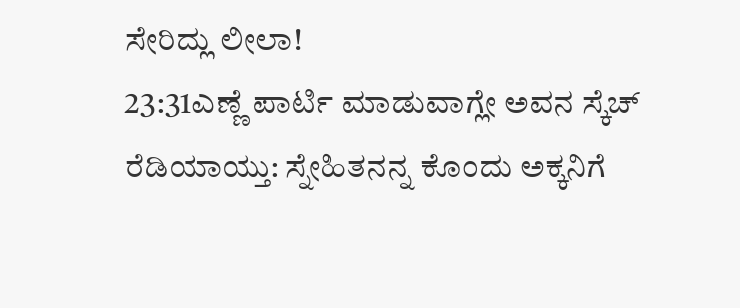ಸೇರಿದ್ಲು ಲೀಲಾ!
23:31ಎಣ್ಣೆ ಪಾರ್ಟಿ ಮಾಡುವಾಗ್ಲೇ ಅವನ ಸ್ಕೆಚ್ ರೆಡಿಯಾಯ್ತು: ಸ್ನೇಹಿತನನ್ನ ಕೊಂದು ಅಕ್ಕನಿಗೆ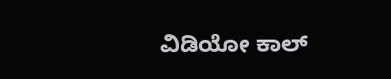ವಿಡಿಯೋ ಕಾಲ್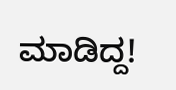ಮಾಡಿದ್ದ!